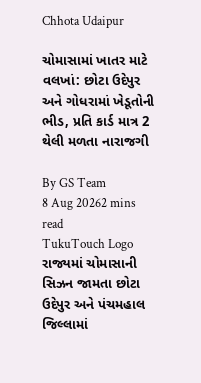Chhota Udaipur

ચોમાસામાં ખાતર માટે વલખાં: છોટા ઉદેપુર અને ગોધરામાં ખેડૂતોની ભીડ, પ્રતિ કાર્ડ માત્ર 2 થેલી મળતા નારાજગી

By GS Team
8 Aug 20262 mins read
TukuTouch Logo
રાજ્યમાં ચોમાસાની સિઝન જામતા છોટા ઉદેપુર અને પંચમહાલ જિલ્લામાં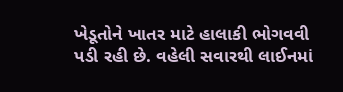ખેડૂતોને ખાતર માટે હાલાકી ભોગવવી પડી રહી છે. વહેલી સવારથી લાઈનમાં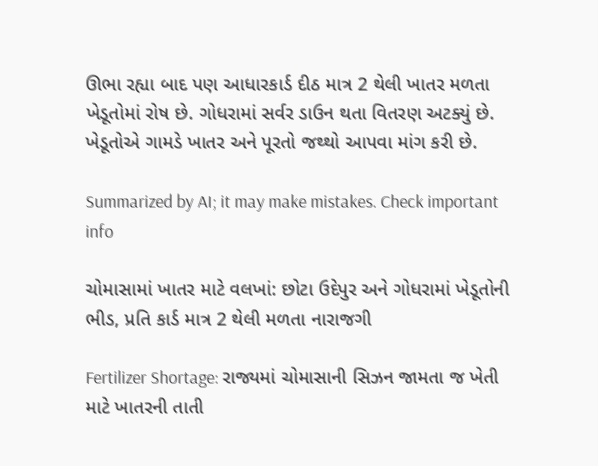ઊભા રહ્યા બાદ પણ આધારકાર્ડ દીઠ માત્ર 2 થેલી ખાતર મળતા ખેડૂતોમાં રોષ છે. ગોધરામાં સર્વર ડાઉન થતા વિતરણ અટક્યું છે. ખેડૂતોએ ગામડે ખાતર અને પૂરતો જથ્થો આપવા માંગ કરી છે.

Summarized by AI; it may make mistakes. Check important info

ચોમાસામાં ખાતર માટે વલખાં: છોટા ઉદેપુર અને ગોધરામાં ખેડૂતોની ભીડ, પ્રતિ કાર્ડ માત્ર 2 થેલી મળતા નારાજગી

Fertilizer Shortage: રાજ્યમાં ચોમાસાની સિઝન જામતા જ ખેતી માટે ખાતરની તાતી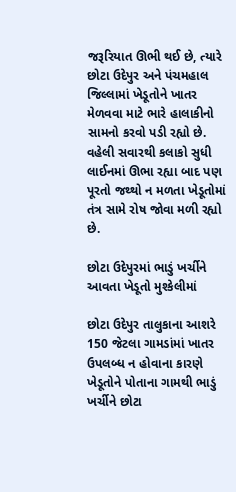જરૂરિયાત ઊભી થઈ છે, ત્યારે છોટા ઉદેપુર અને પંચમહાલ જિલ્લામાં ખેડૂતોને ખાતર મેળવવા માટે ભારે હાલાકીનો સામનો કરવો પડી રહ્યો છે. વહેલી સવારથી કલાકો સુધી લાઈનમાં ઊભા રહ્યા બાદ પણ પૂરતો જથ્થો ન મળતા ખેડૂતોમાં તંત્ર સામે રોષ જોવા મળી રહ્યો છે.

છોટા ઉદેપુરમાં ભાડું ખર્ચીને આવતા ખેડૂતો મુશ્કેલીમાં

છોટા ઉદેપુર તાલુકાના આશરે 150 જેટલા ગામડાંમાં ખાતર ઉપલબ્ધ ન હોવાના કારણે ખેડૂતોને પોતાના ગામથી ભાડું ખર્ચીને છોટા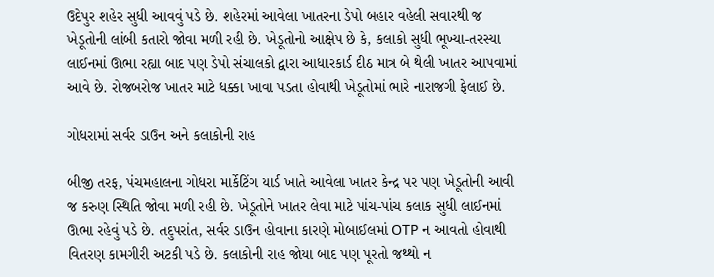ઉદેપુર શહેર સુધી આવવું પડે છે. શહેરમાં આવેલા ખાતરના ડેપો બહાર વહેલી સવારથી જ ખેડૂતોની લાંબી કતારો જોવા મળી રહી છે. ખેડૂતોનો આક્ષેપ છે કે, કલાકો સુધી ભૂખ્યા-તરસ્યા લાઈનમાં ઊભા રહ્યા બાદ પણ ડેપો સંચાલકો દ્વારા આધારકાર્ડ દીઠ માત્ર બે થેલી ખાતર આપવામાં આવે છે. રોજબરોજ ખાતર માટે ધક્કા ખાવા પડતા હોવાથી ખેડૂતોમાં ભારે નારાજગી ફેલાઈ છે.

ગોધરામાં સર્વર ડાઉન અને કલાકોની રાહ

બીજી તરફ, પંચમહાલના ગોધરા માર્કેટિંગ યાર્ડ ખાતે આવેલા ખાતર કેન્દ્ર પર પણ ખેડૂતોની આવી જ કરુણ સ્થિતિ જોવા મળી રહી છે. ખેડૂતોને ખાતર લેવા માટે પાંચ-પાંચ કલાક સુધી લાઈનમાં ઊભા રહેવું પડે છે. તદુપરાંત, સર્વર ડાઉન હોવાના કારણે મોબાઈલમાં OTP ન આવતો હોવાથી વિતરણ કામગીરી અટકી પડે છે. કલાકોની રાહ જોયા બાદ પણ પૂરતો જથ્થો ન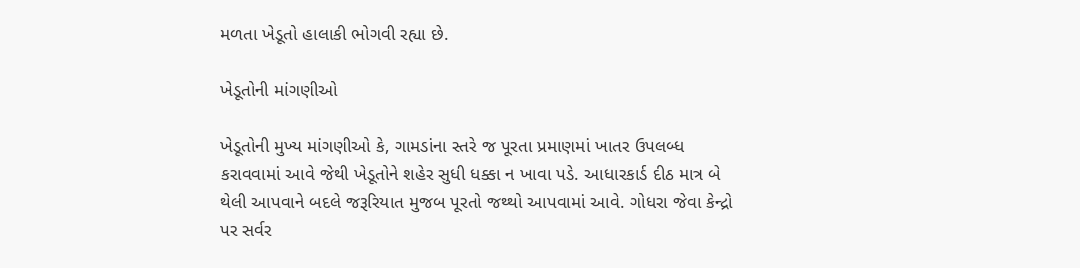મળતા ખેડૂતો હાલાકી ભોગવી રહ્યા છે.

ખેડૂતોની માંગણીઓ

ખેડૂતોની મુખ્ય માંગણીઓ કે, ગામડાંના સ્તરે જ પૂરતા પ્રમાણમાં ખાતર ઉપલબ્ધ કરાવવામાં આવે જેથી ખેડૂતોને શહેર સુધી ધક્કા ન ખાવા પડે. આધારકાર્ડ દીઠ માત્ર બે થેલી આપવાને બદલે જરૂરિયાત મુજબ પૂરતો જથ્થો આપવામાં આવે. ગોધરા જેવા કેન્દ્રો પર સર્વર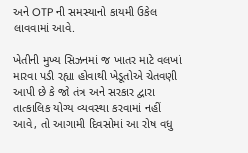અને OTP ની સમસ્યાનો કાયમી ઉકેલ લાવવામાં આવે.

ખેતીની મુખ્ય સિઝનમાં જ ખાતર માટે વલખાં મારવા પડી રહ્યા હોવાથી ખેડૂતોએ ચેતવણી આપી છે કે જો તંત્ર અને સરકાર દ્વારા તાત્કાલિક યોગ્ય વ્યવસ્થા કરવામાં નહીં આવે, તો આગામી દિવસોમાં આ રોષ વધુ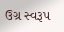ઉગ્ર સ્વરૂપ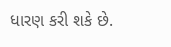ધારણ કરી શકે છે.